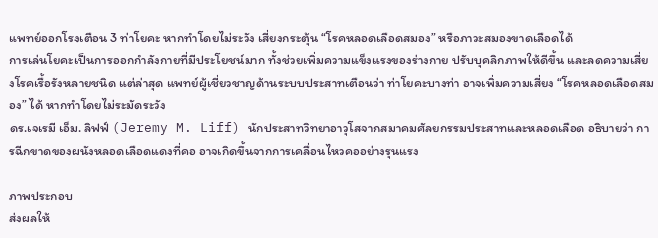แพทย์ออกโรงเตือน 3 ท่าโยคะ หากทำโดยไม่ระวัง เสี่ยงกระตุ้น “โรคหลอดเลือดสมอง” หรือภาวะสมองขาดเลือดได้
การเล่นโยคะเป็นการออกกำลังกายที่มีประโยชน์มาก ทั้งช่วยเพิ่มความแข็งแรงของร่างกาย ปรับบุคลิกภาพให้ดีขึ้น และลดความเสี่ยงโรคเรื้อรังหลายชนิด แต่ล่าสุด แพทย์ผู้เชี่ยวชาญด้านระบบประสาทเตือนว่า ท่าโยคะบางท่า อาจเพิ่มความเสี่ยง “โรคหลอดเลือดสมอง” ได้ หากทำโดยไม่ระมัดระวัง
ดร.เจเรมี เอ็ม. ลิฟฟ์ (Jeremy M. Liff) นักประสาทวิทยาอาวุโสจากสมาคมศัลยกรรมประสาทและหลอดเลือด อธิบายว่า การฉีกขาดของผนังหลอดเลือดแดงที่คอ อาจเกิดขึ้นจากการเคลื่อนไหวคออย่างรุนแรง

ภาพประกอบ
ส่งผลให้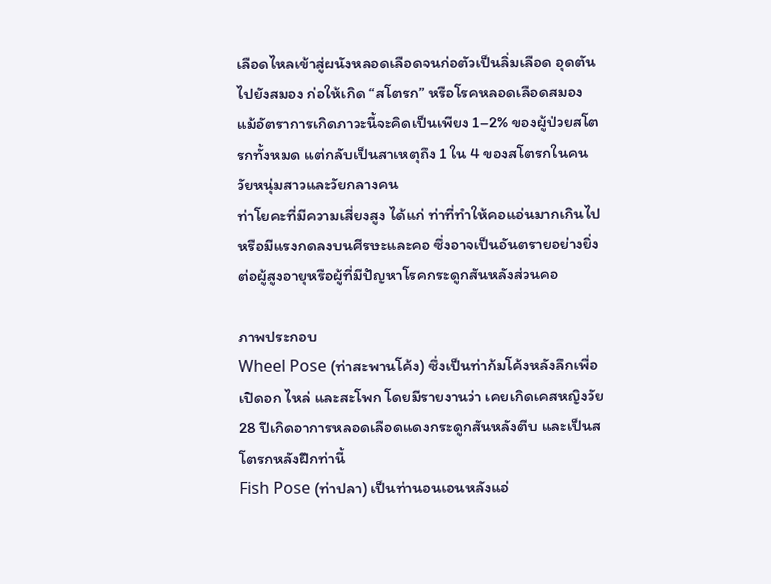เลือดไหลเข้าสู่ผนังหลอดเลือดจนก่อตัวเป็นลิ่มเลือด อุดตันไปยังสมอง ก่อให้เกิด “สโตรก” หรือโรคหลอดเลือดสมอง
แม้อัตราการเกิดภาวะนี้จะคิดเป็นเพียง 1–2% ของผู้ป่วยสโตรกทั้งหมด แต่กลับเป็นสาเหตุถึง 1 ใน 4 ของสโตรกในคนวัยหนุ่มสาวและวัยกลางคน
ท่าโยคะที่มีความเสี่ยงสูง ได้แก่ ท่าที่ทำให้คอแอ่นมากเกินไป หรือมีแรงกดลงบนศีรษะและคอ ซึ่งอาจเป็นอันตรายอย่างยิ่งต่อผู้สูงอายุหรือผู้ที่มีปัญหาโรคกระดูกสันหลังส่วนคอ

ภาพประกอบ
Wheel Pose (ท่าสะพานโค้ง) ซึ่งเป็นท่าก้มโค้งหลังลึกเพื่อเปิดอก ไหล่ และสะโพก โดยมีรายงานว่า เคยเกิดเคสหญิงวัย 28 ปีเกิดอาการหลอดเลือดแดงกระดูกสันหลังตีบ และเป็นสโตรกหลังฝึกท่านี้
Fish Pose (ท่าปลา) เป็นท่านอนเอนหลังแอ่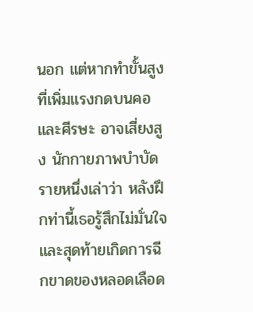นอก แต่หากทำขั้นสูงที่เพิ่มแรงกดบนคอและศีรษะ อาจเสี่ยงสูง นักกายภาพบำบัดรายหนึ่งเล่าว่า หลังฝึกท่านี้เธอรู้สึกไม่มั่นใจและสุดท้ายเกิดการฉีกขาดของหลอดเลือด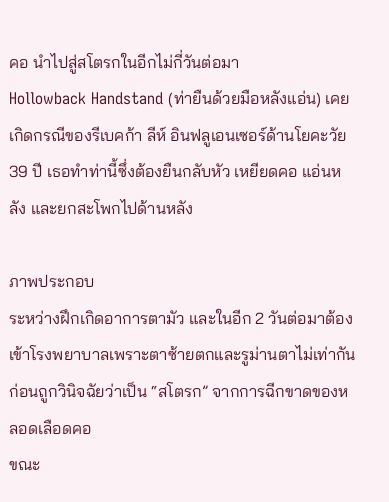คอ นำไปสู่สโตรกในอีกไม่กี่วันต่อมา
Hollowback Handstand (ท่ายืนด้วยมือหลังแอ่น) เคยเกิดกรณีของรีเบคก้า ลีห์ อินฟลูเอนเซอร์ด้านโยคะวัย 39 ปี เธอทำท่านี้ซึ่งต้องยืนกลับหัว เหยียดคอ แอ่นหลัง และยกสะโพกไปด้านหลัง

ภาพประกอบ
ระหว่างฝึกเกิดอาการตามัว และในอีก 2 วันต่อมาต้องเข้าโรงพยาบาลเพราะตาซ้ายตกและรูม่านตาไม่เท่ากัน ก่อนถูกวินิจฉัยว่าเป็น “สโตรก” จากการฉีกขาดของหลอดเลือดคอ
ขณะ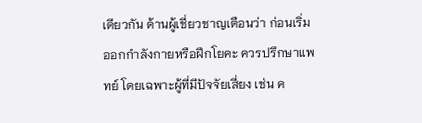เดียวกัน ด้านผู้เชี่ยวชาญเตือนว่า ก่อนเริ่มออกกำลังกายหรือฝึกโยคะ ควรปรึกษาแพทย์ โดยเฉพาะผู้ที่มีปัจจัยเสี่ยง เช่น ค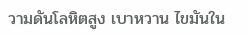วามดันโลหิตสูง เบาหวาน ไขมันใน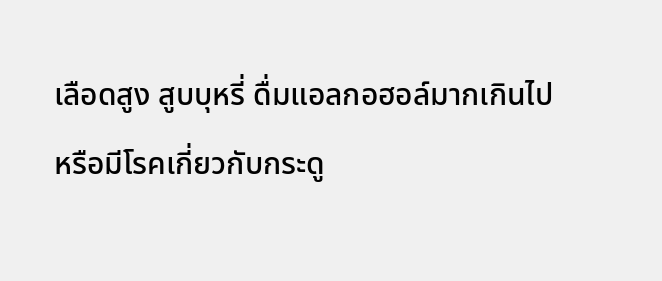เลือดสูง สูบบุหรี่ ดื่มแอลกอฮอล์มากเกินไป หรือมีโรคเกี่ยวกับกระดู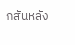กสันหลัง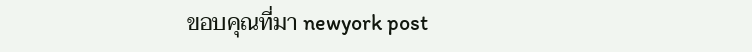ขอบคุณที่มา newyork post